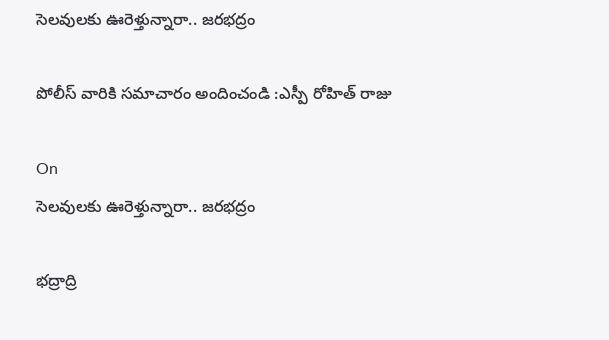సెలవులకు ఊరెళ్తున్నారా.. జరభద్రం

పోలీస్ వారికి సమాచారం అందించండి :ఎస్పీ రోహిత్ రాజు

On
సెలవులకు ఊరెళ్తున్నారా.. జరభద్రం

భద్రాద్రి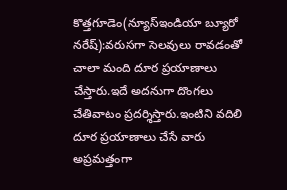కొత్తగూడెం(న్యూస్ఇండియా బ్యూరో నరేష్):వరుసగా సెలవులు రావడంతో చాలా మంది దూర ప్రయాణాలు చేస్తారు.ఇదే అదనుగా దొంగలు చేతివాటం ప్రదర్శిస్తారు.ఇంటిని వదిలి దూర ప్రయాణాలు చేసే వారు అప్రమత్తంగా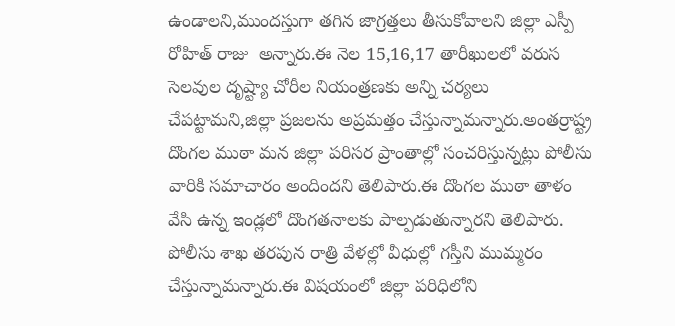ఉండాలని,ముందస్తుగా తగిన జాగ్రత్తలు తీసుకోవాలని జిల్లా ఎస్పీ రోహిత్ రాజు  అన్నారు.ఈ నెల 15,16,17 తారీఖులలో వరుస సెలవుల దృష్ట్యా చోరీల నియంత్రణకు అన్ని చర్యలు చేపట్టామని,జిల్లా ప్రజలను అప్రమత్తం చేస్తున్నామన్నారు.అంతర్రాష్ట్ర దొంగల ముఠా మన జిల్లా పరిసర ప్రాంతాల్లో సంచరిస్తున్నట్లు పోలీసు వారికి సమాచారం అందిందని తెలిపారు.ఈ దొంగల ముఠా తాళం వేసి ఉన్న ఇండ్లలో దొంగతనాలకు పాల్పడుతున్నారని తెలిపారు. పోలీసు శాఖ తరపున రాత్రి వేళల్లో వీధుల్లో గస్తీని ముమ్మరం చేస్తున్నామన్నారు.ఈ విషయంలో జిల్లా పరిధిలోని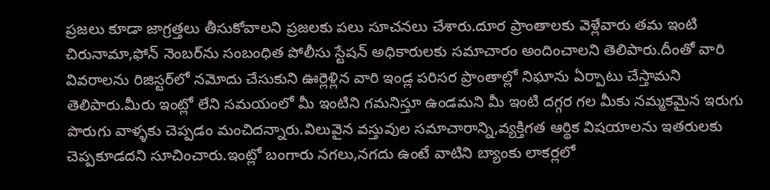ప్రజలు కూడా జాగ్రత్తలు తీసుకోవాలని ప్రజలకు పలు సూచనలు చేశారు.దూర ప్రాంతాలకు వెళ్లేవారు తమ ఇంటి చిరునామా,ఫోన్‌ నెంబర్‌ను సంబంధిత పోలీసు స్టేషన్‌ అధికారులకు సమాచారం అందించాలని తెలిపారు.దీంతో వారి వివరాలను రిజిస్టర్‌లో నమోదు చేసుకుని ఊర్లెళ్లిన వారి ఇండ్ల పరిసర ప్రాంతాల్లో నిఘాను ఏర్పాటు చేస్తామని తెలిపారు.మీరు ఇంట్లో లేని సమయంలో మీ ఇంటిని గమనిస్తూ ఉండమని మీ ఇంటి దగ్గర గల మీకు నమ్మకమైన ఇరుగు పొరుగు వాళ్ళకు చెప్పడం మంచిదన్నారు.విలువైన వస్తువుల సమాచారాన్ని,వ్యక్తిగత ఆర్థిక విషయాలను ఇతరులకు చెప్పకూడదని సూచించారు.ఇంట్లో బంగారు నగలు,నగదు ఉంటే వాటిని బ్యాంకు లాకర్లలో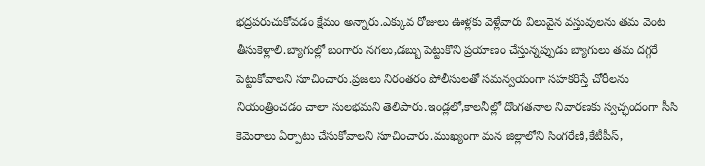భద్రపరుచుకోవడం క్షేమం అన్నారు.ఎక్కువ రోజులు ఊళ్లకు వెళ్లేవారు విలువైన వస్తువులను తమ వెంట తీసుకెళ్లాలి.బ్యాగుల్లో బంగారు నగలు,డబ్బు పెట్టుకొని ప్రయాణం చేస్తున్నప్పుడు బ్యాగులు తమ దగ్గరే పెట్టుకోవాలని సూచించారు.ప్రజలు నిరంతరం పోలీసులతో సమన్వయంగా సహకరిస్తే చోరీలను నియంత్రించడం చాలా సులభమని తెలిపారు.ఇండ్లలో,కాలనీల్లో దొంగతనాల నివారణకు స్వచ్ఛందంగా సీసి కెమెరాలు ఏర్పాటు చేసుకోవాలని సూచించారు.ముఖ్యంగా మన జిల్లాలోని సింగరేణి,కేటీపీస్,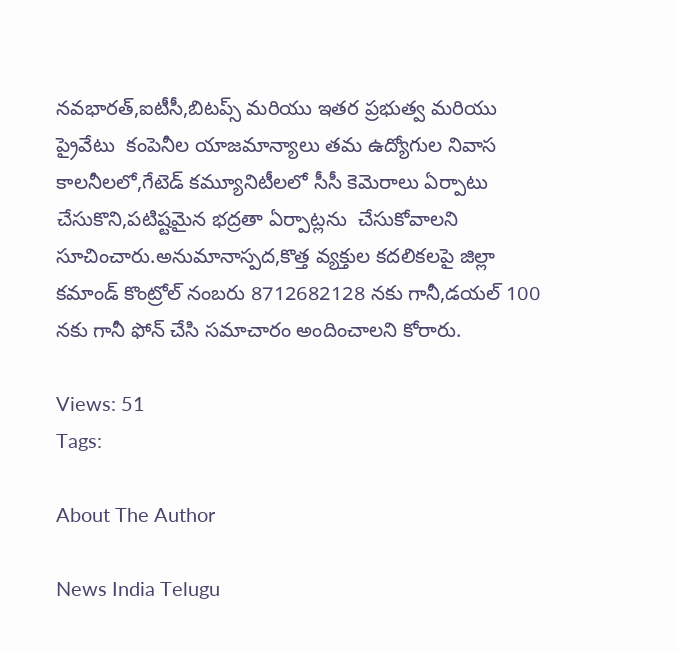నవభారత్,ఐటీసీ,బిటప్స్ మరియు ఇతర ప్రభుత్వ మరియు ప్రైవేటు  కంపెనీల యాజమాన్యాలు తమ ఉద్యోగుల నివాస కాలనీలలో,గేటెడ్ కమ్యూనిటీలలో సీసీ కెమెరాలు ఏర్పాటు చేసుకొని,పటిష్టమైన భద్రతా ఏర్పాట్లను  చేసుకోవాలని సూచించారు.అనుమానాస్పద,కొత్త వ్యక్తుల కదలికలపై జిల్లా కమాండ్ కొంట్రోల్ నంబరు 8712682128 నకు గానీ,డయల్ 100 నకు గానీ ఫోన్ చేసి సమాచారం అందించాలని కోరారు.

Views: 51
Tags:

About The Author

News India Telugu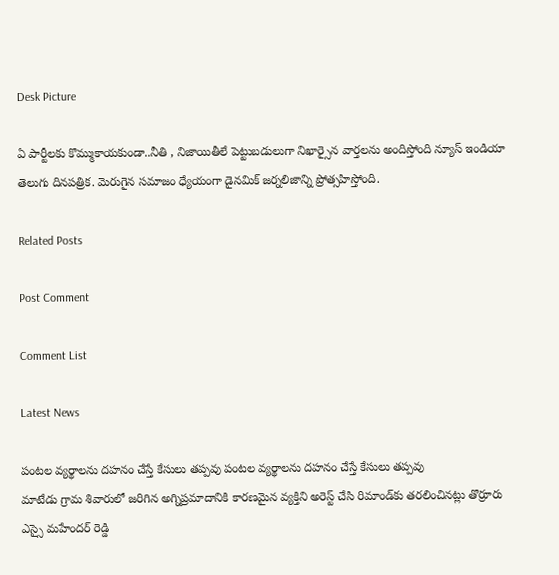Desk Picture

ఏ పార్టీలకు కొమ్ముకాయకుండా..నీతి , నిజాయితీలే పెట్టుబడులుగా నిఖార్సైన వార్తలను అందిస్తోంది న్యూస్ ఇండియా తెలుగు దినపత్రిక. మెరుగైన సమాజం ధ్యేయంగా డైనమిక్ జర్నలిజాన్ని ప్రోత్సహిస్తోంది.

Related Posts

Post Comment

Comment List

Latest News

పంటల వ్యర్థాలను దహనం చేస్తే కేసులు తప్పవు పంటల వ్యర్థాలను దహనం చేస్తే కేసులు తప్పవు
మాటేడు గ్రామ శివారులో జరిగిన అగ్నిప్రమాదానికి కారణమైన వ్యక్తిని అరెస్ట్ చేసి రిమాండ్‌కు తరలించినట్లు తొర్రూరు ఎస్సై మహేందర్ రెడ్డి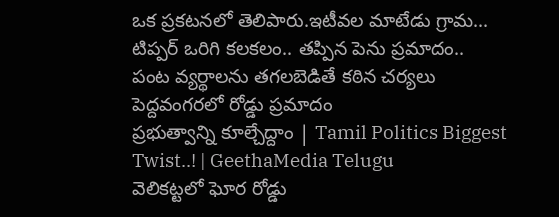ఒక ప్రకటనలో తెలిపారు.ఇటీవల మాటేడు గ్రామ...
టిప్పర్ ఒరిగి కలకలం.. తప్పిన పెను ప్రమాదం..
పంట వ్యర్థాలను తగలబెడితే కఠిన చర్యలు
పెద్దవంగరలో రోడ్డు ప్రమాదం
ప్రభుత్వాన్ని కూల్చేద్దాం | Tamil Politics Biggest Twist..! | GeethaMedia Telugu
వెలికట్టలో ఘోర రోడ్డు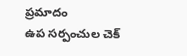ప్రమాదం
ఉప సర్పంచుల చెక్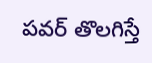పవర్ తొలగిస్తే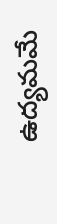ఉద్యమమే